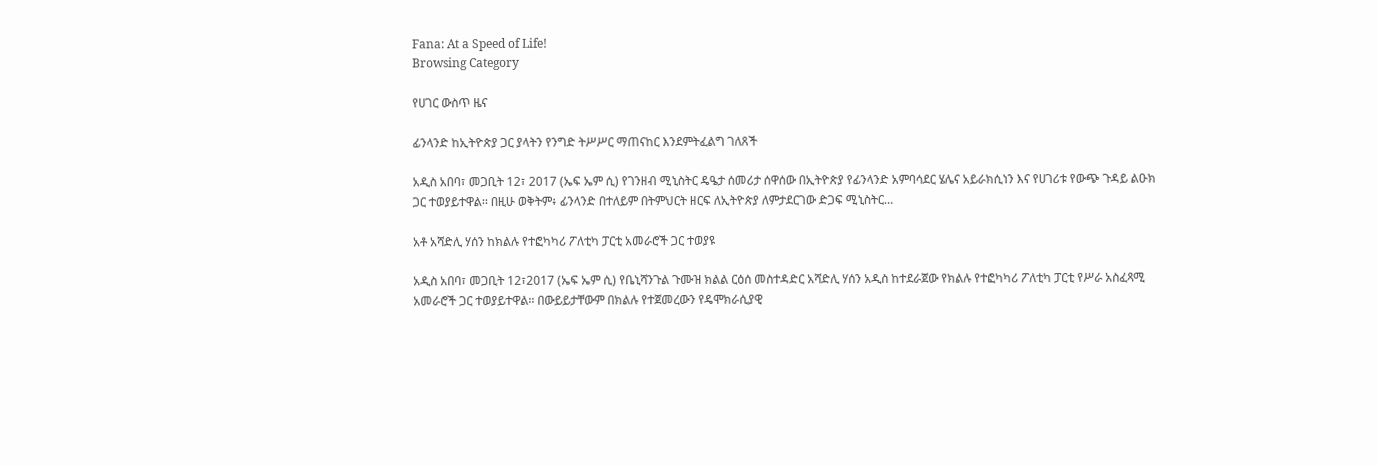Fana: At a Speed of Life!
Browsing Category

የሀገር ውስጥ ዜና

ፊንላንድ ከኢትዮጵያ ጋር ያላትን የንግድ ትሥሥር ማጠናከር እንደምትፈልግ ገለጸች

አዲስ አበባ፣ መጋቢት 12፣ 2017 (ኤፍ ኤም ሲ) የገንዘብ ሚኒስትር ዴዔታ ሰመሪታ ሰዋሰው በኢትዮጵያ የፊንላንድ አምባሳደር ሄሌና አይራክሲነን እና የሀገሪቱ የውጭ ጉዳይ ልዑክ ጋር ተወያይተዋል፡፡ በዚሁ ወቅትም፥ ፊንላንድ በተለይም በትምህርት ዘርፍ ለኢትዮጵያ ለምታደርገው ድጋፍ ሚኒስትር…

አቶ አሻድሊ ሃሰን ከክልሉ የተፎካካሪ ፖለቲካ ፓርቲ አመራሮች ጋር ተወያዩ

አዲስ አበባ፣ መጋቢት 12፣2017 (ኤፍ ኤም ሲ) የቤኒሻንጉል ጉሙዝ ክልል ርዕሰ መስተዳድር አሻድሊ ሃሰን አዲስ ከተደራጀው የክልሉ የተፎካካሪ ፖለቲካ ፓርቲ የሥራ አስፈጻሚ አመራሮች ጋር ተወያይተዋል፡፡ በውይይታቸውም በክልሉ የተጀመረውን የዴሞክራሲያዊ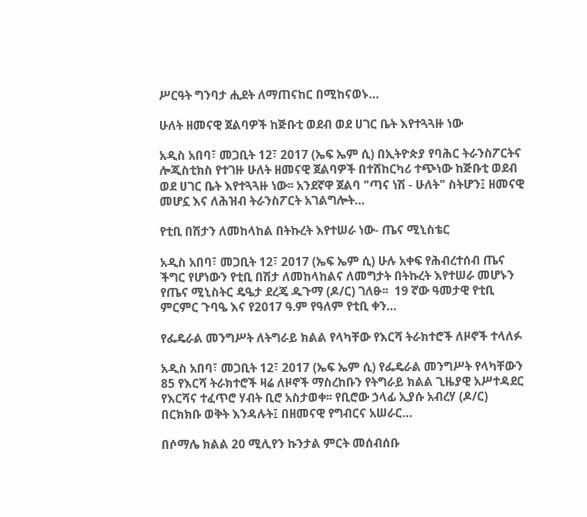ሥርዓት ግንባታ ሒደት ለማጠናከር በሚከናወኑ…

ሁለት ዘመናዊ ጀልባዎች ከጅቡቲ ወደብ ወደ ሀገር ቤት እየተጓጓዙ ነው

አዲስ አበባ፣ መጋቢት 12፣ 2017 (ኤፍ ኤም ሲ) በኢትዮጵያ የባሕር ትራንስፖርትና ሎጂስቲክስ የተገዙ ሁለት ዘመናዊ ጀልባዎች በተሸከርካሪ ተጭነው ከጅቡቲ ወደብ ወደ ሀገር ቤት እየተጓጓዙ ነው፡፡ አንደኛዋ ጀልባ "ጣና ነሽ - ሁለት" ስትሆን፤ ዘመናዊ መሆኗ እና ለሕዝብ ትራንስፖርት አገልግሎት…

የቲቢ በሽታን ለመከላከል በትኩረት እየተሠራ ነው- ጤና ሚኒስቴር

አዲስ አበባ፣ መጋቢት 12፣ 2017 (ኤፍ ኤም ሲ) ሁሉ አቀፍ የሕብረተሰብ ጤና ችግር የሆነውን የቲቢ በሽታ ለመከላከልና ለመግታት በትኩረት እየተሠራ መሆኑን የጤና ሚኒስትር ዴዔታ ደረጄ ዱጉማ (ዶ/ር) ገለፁ፡፡  19 ኛው ዓመታዊ የቲቢ ምርምር ጉባዔ እና የ2017 ዓ.ም የዓለም የቲቢ ቀን…

የፌዴራል መንግሥት ለትግራይ ክልል የላካቸው የእርሻ ትራክተሮች ለዞኖች ተላለፉ

አዲስ አበባ፣ መጋቢት 12፣ 2017 (ኤፍ ኤም ሲ) የፌዴራል መንግሥት የላካቸውን 85 የእርሻ ትራክተሮች ዛሬ ለዞኖች ማስረከቡን የትግራይ ክልል ጊዜያዊ አሥተዳደር የእርሻና ተፈጥሮ ሃብት ቢሮ አስታወቀ፡፡ የቢሮው ኃላፊ ኢያሱ አብረሃ (ዶ/ር) በርክክቡ ወቅት እንዳሉት፤ በዘመናዊ የግብርና አሠራር…

በሶማሌ ክልል 20 ሚሊየን ኩንታል ምርት መሰብሰቡ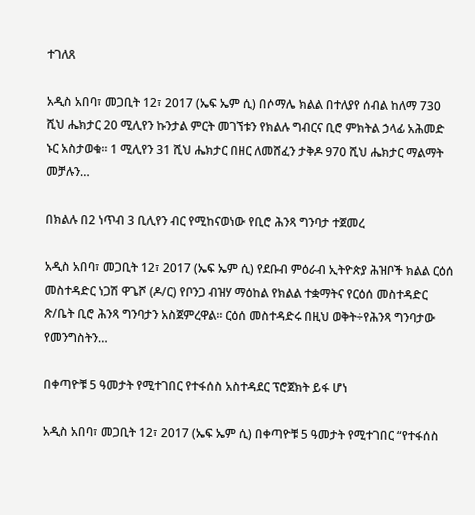ተገለጸ

አዲስ አበባ፣ መጋቢት 12፣ 2017 (ኤፍ ኤም ሲ) በሶማሌ ክልል በተለያየ ሰብል ከለማ 730 ሺህ ሔክታር 20 ሚሊየን ኩንታል ምርት መገኘቱን የክልሉ ግብርና ቢሮ ምክትል ኃላፊ አሕመድ ኑር አስታወቁ፡፡ 1 ሚሊየን 31 ሺህ ሔክታር በዘር ለመሸፈን ታቅዶ 970 ሺህ ሔክታር ማልማት መቻሉን…

በክልሉ በ2 ነጥብ 3 ቢሊየን ብር የሚከናወነው የቢሮ ሕንጻ ግንባታ ተጀመረ

አዲስ አበባ፣ መጋቢት 12፣ 2017 (ኤፍ ኤም ሲ) የደቡብ ምዕራብ ኢትዮጵያ ሕዝቦች ክልል ርዕሰ መስተዳድር ነጋሽ ዋጌሾ (ዶ/ር) የቦንጋ ብዝሃ ማዕከል የክልል ተቋማትና የርዕሰ መስተዳድር ጽ/ቤት ቢሮ ሕንጻ ግንባታን አስጀምረዋል፡፡ ርዕሰ መስተዳድሩ በዚህ ወቅት÷የሕንጻ ግንባታው የመንግስትን…

በቀጣዮቹ 5 ዓመታት የሚተገበር የተፋሰስ አስተዳደር ፕሮጀክት ይፋ ሆነ

አዲስ አበባ፣ መጋቢት 12፣ 2017 (ኤፍ ኤም ሲ) በቀጣዮቹ 5 ዓመታት የሚተገበር “የተፋሰስ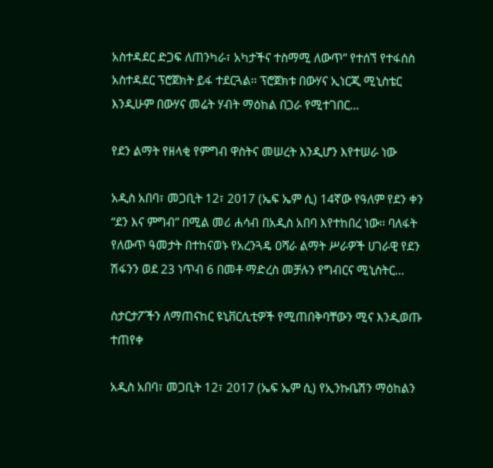አስተዳደር ድጋፍ ለጠንካራ፣ አካታችና ተስማሚ ለውጥ” የተሰኘ የተፋሰስ አስተዳደር ፕሮጀክት ይፋ ተደርጓል፡፡ ፕሮጀክቱ በውሃና ኢነርጂ ሚኒስቴር እንዲሁም በውሃና መሬት ሃብት ማዕከል በጋራ የሚተገበር…

የደን ልማት የዘላቂ የምግብ ዋስትና መሠረት እንዲሆን እየተሠራ ነው

አዲስ አበባ፣ መጋቢት 12፣ 2017 (ኤፍ ኤም ሲ) 14ኛው የዓለም የደን ቀን “ደን እና ምግብ” በሚል መሪ ሐሳብ በአዲስ አበባ እየተከበረ ነው፡፡ ባለፋት የለውጥ ዓመታት በተከናወኑ የአረንጓዴ ዐሻራ ልማት ሥራዎች ሀገራዊ የደን ሽፋንን ወደ 23 ነጥብ 6 በመቶ ማድረስ መቻሉን የግብርና ሚኒስትር…

ስታርታፖችን ለማጠናከር ዩኒቨርሲቲዎች የሚጠበቅባቸውን ሚና እንዲወጡ ተጠየቀ

አዲስ አበባ፣ መጋቢት 12፣ 2017 (ኤፍ ኤም ሲ) የኢንኩቤሽን ማዕከልን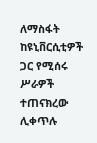ለማስፋት ከዩኒቨርሲቲዎች ጋር የሚሰሩ ሥራዎች ተጠናክረው ሊቀጥሉ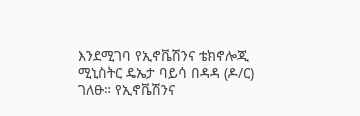እንደሚገባ የኢኖቬሽንና ቴክኖሎጂ ሚኒስትር ዴኤታ ባይሳ በዳዳ (ዶ/ር) ገለፁ። የኢኖቬሽንና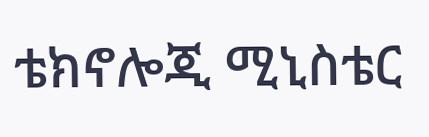ቴክኖሎጂ ሚኒስቴር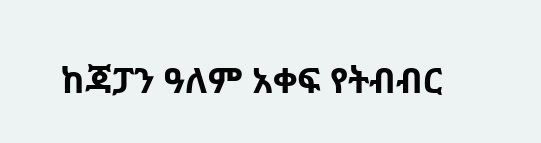ከጃፓን ዓለም አቀፍ የትብብር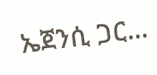ኤጀንሲ ጋር…